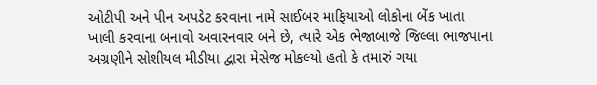ઓટીપી અને પીન અપડેટ કરવાના નામે સાઈબર માફિયાઓ લોકોના બેંક ખાતા ખાલી કરવાના બનાવો અવારનવાર બને છે, ત્યારે એક ભેજાબાજે જિલ્લા ભાજપાના અગ્રણીને સોશીયલ મીડીયા દ્વારા મેસેજ મોકલ્યો હતો કે તમારું ગયા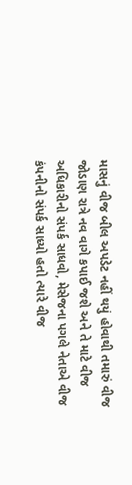માસનું વીજ બીલ અપડેટ નહીં થયું હોવાથી તમારું વીજ જોડાણ રાત્રે નવ વાગે કપાઈ જશે અને તે માટે વીજ અધિકારીનો સંપર્ક સાધવો, મેસેજના પગલે નેતાએ વીજ કંપનીનો સંપર્ક સાધ્યો હતો ત્યારે વીજ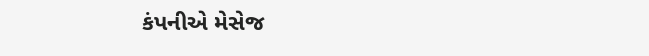કંપનીએ મેસેજ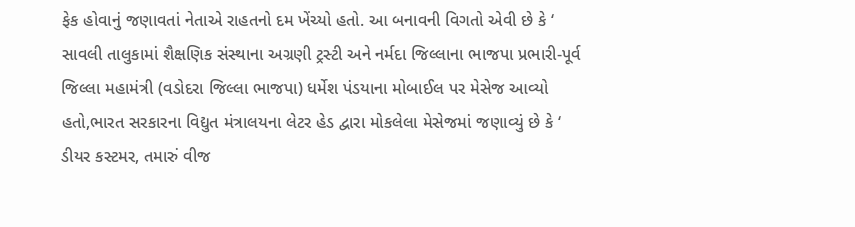ફેક હોવાનું જણાવતાં નેતાએ રાહતનો દમ ખેંચ્યો હતો. આ બનાવની વિગતો એવી છે કે ‘ સાવલી તાલુકામાં શૈક્ષણિક સંસ્થાના અગ્રણી ટ્રસ્ટી અને નર્મદા જિલ્લાના ભાજપા પ્રભારી-પૂર્વ જિલ્લા મહામંત્રી (વડોદરા જિલ્લા ભાજપા) ધર્મેશ પંડયાના મોબાઈલ પર મેસેજ આવ્યો હતો,ભારત સરકારના વિદ્યુત મંત્રાલયના લેટર હેડ દ્વારા મોકલેલા મેસેજમાં જણાવ્યું છે કે ‘ ડીયર કસ્ટમર, તમારું વીજ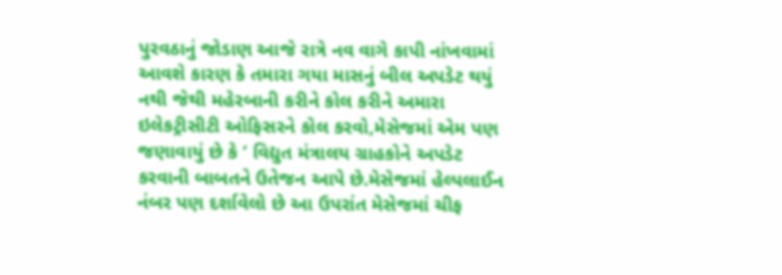પુરવઠાનું જોડાણ આજે રાત્રે નવ વાગે કાપી નાંખવામાં આવશે કારણ કે તમારા ગયા માસનું બીલ અપડેટ થયું નથી જેથી મહેરબાની કરીને કોલ કરીને અમારા ઇલેકટ્રીસીટી ઓફિસરને કોલ કરવો,મેસેજમાં એમ પણ જણાવાયું છે કે ‘ વિદ્યુત મંત્રાલય ગ્રાહકોને અપડેટ કરવાની બાબતને ઉતેજન આપે છે.મેસેજમાં હેલ્પલાઈન નંબર પણ દર્શાવેલો છે આ ઉપરાંત મેસેજમાં ચીફ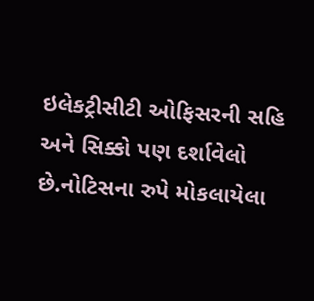ઇલેકટ્રીસીટી ઓફિસરની સહિ અને સિક્કો પણ દર્શાવેલો છે.નોટિસના રુપે મોકલાયેલા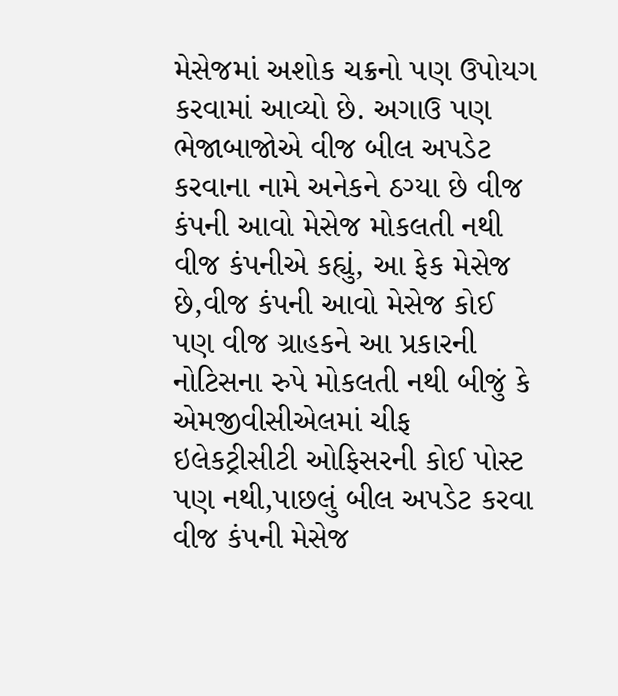મેસેજમાં અશોક ચક્રનો પણ ઉપોયગ કરવામાં આવ્યો છે. અગાઉ પણ ભેજાબાજોએ વીજ બીલ અપડેટ કરવાના નામે અનેકને ઠગ્યા છે વીજ કંપની આવો મેસેજ મોકલતી નથી વીજ કંપનીએ કહ્યું, આ ફેક મેસેજ છે,વીજ કંપની આવો મેસેજ કોઈ પણ વીજ ગ્રાહકને આ પ્રકારની નોટિસના રુપે મોકલતી નથી બીજું કે એમજીવીસીએલમાં ચીફ ઇલેકટ્રીસીટી ઓફિસરની કોઈ પોસ્ટ પણ નથી,પાછલું બીલ અપડેટ કરવા વીજ કંપની મેસેજ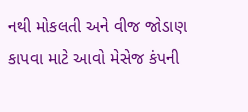નથી મોકલતી અને વીજ જોડાણ કાપવા માટે આવો મેસેજ કંપની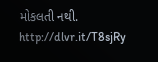મોકલતી નથી.
http://dlvr.it/T8sjRy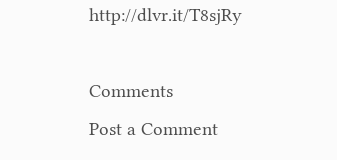http://dlvr.it/T8sjRy

Comments
Post a Comment